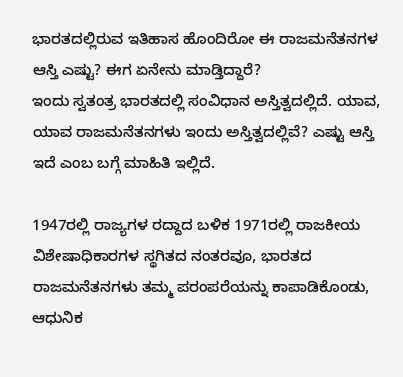ಭಾರತದಲ್ಲಿರುವ ಇತಿಹಾಸ ಹೊಂದಿರೋ ಈ ರಾಜಮನೆತನಗಳ ಆಸ್ತಿ ಎಷ್ಟು? ಈಗ ಏನೇನು ಮಾಡ್ತಿದ್ದಾರೆ?
ಇಂದು ಸ್ವತಂತ್ರ ಭಾರತದಲ್ಲಿ ಸಂವಿಧಾನ ಅಸ್ತಿತ್ವದಲ್ಲಿದೆ. ಯಾವ, ಯಾವ ರಾಜಮನೆತನಗಳು ಇಂದು ಅಸ್ತಿತ್ವದಲ್ಲಿವೆ? ಎಷ್ಟು ಆಸ್ತಿ ಇದೆ ಎಂಬ ಬಗ್ಗೆ ಮಾಹಿತಿ ಇಲ್ಲಿದೆ.

1947ರಲ್ಲಿ ರಾಜ್ಯಗಳ ರದ್ದಾದ ಬಳಿಕ 1971ರಲ್ಲಿ ರಾಜಕೀಯ ವಿಶೇಷಾಧಿಕಾರಗಳ ಸ್ಥಗಿತದ ನಂತರವೂ, ಭಾರತದ ರಾಜಮನೆತನಗಳು ತಮ್ಮ ಪರಂಪರೆಯನ್ನು ಕಾಪಾಡಿಕೊಂಡು, ಆಧುನಿಕ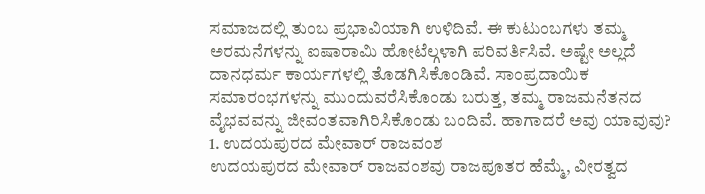ಸಮಾಜದಲ್ಲಿ ತುಂಬ ಪ್ರಭಾವಿಯಾಗಿ ಉಳಿದಿವೆ. ಈ ಕುಟುಂಬಗಳು ತಮ್ಮ ಅರಮನೆಗಳನ್ನು ಐಷಾರಾಮಿ ಹೋಟೆಲ್ಗಳಾಗಿ ಪರಿವರ್ತಿಸಿವೆ. ಅಷ್ಟೇ ಅಲ್ಲದೆ ದಾನಧರ್ಮ ಕಾರ್ಯಗಳಲ್ಲಿ ತೊಡಗಿಸಿಕೊಂಡಿವೆ. ಸಾಂಪ್ರದಾಯಿಕ ಸಮಾರಂಭಗಳನ್ನು ಮುಂದುವರೆಸಿಕೊಂಡು ಬರುತ್ತ, ತಮ್ಮ ರಾಜಮನೆತನದ ವೈಭವವನ್ನು ಜೀವಂತವಾಗಿರಿಸಿಕೊಂಡು ಬಂದಿವೆ. ಹಾಗಾದರೆ ಅವು ಯಾವುವು?
1. ಉದಯಪುರದ ಮೇವಾರ್ ರಾಜವಂಶ
ಉದಯಪುರದ ಮೇವಾರ್ ರಾಜವಂಶವು ರಾಜಪೂತರ ಹೆಮ್ಮೆ, ವೀರತ್ವದ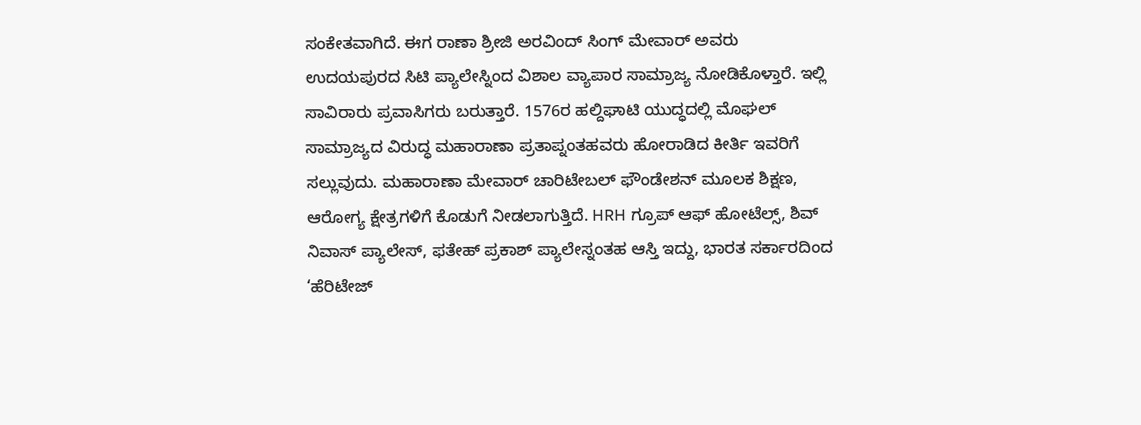ಸಂಕೇತವಾಗಿದೆ. ಈಗ ರಾಣಾ ಶ್ರೀಜಿ ಅರವಿಂದ್ ಸಿಂಗ್ ಮೇವಾರ್ ಅವರು ಉದಯಪುರದ ಸಿಟಿ ಪ್ಯಾಲೇಸ್ನಿಂದ ವಿಶಾಲ ವ್ಯಾಪಾರ ಸಾಮ್ರಾಜ್ಯ ನೋಡಿಕೊಳ್ತಾರೆ. ಇಲ್ಲಿ ಸಾವಿರಾರು ಪ್ರವಾಸಿಗರು ಬರುತ್ತಾರೆ. 1576ರ ಹಲ್ದಿಘಾಟಿ ಯುದ್ಧದಲ್ಲಿ ಮೊಘಲ್ ಸಾಮ್ರಾಜ್ಯದ ವಿರುದ್ಧ ಮಹಾರಾಣಾ ಪ್ರತಾಪ್ನಂತಹವರು ಹೋರಾಡಿದ ಕೀರ್ತಿ ಇವರಿಗೆ ಸಲ್ಲುವುದು. ಮಹಾರಾಣಾ ಮೇವಾರ್ ಚಾರಿಟೇಬಲ್ ಫೌಂಡೇಶನ್ ಮೂಲಕ ಶಿಕ್ಷಣ, ಆರೋಗ್ಯ ಕ್ಷೇತ್ರಗಳಿಗೆ ಕೊಡುಗೆ ನೀಡಲಾಗುತ್ತಿದೆ. HRH ಗ್ರೂಪ್ ಆಫ್ ಹೋಟೆಲ್ಸ್, ಶಿವ್ ನಿವಾಸ್ ಪ್ಯಾಲೇಸ್, ಫತೇಹ್ ಪ್ರಕಾಶ್ ಪ್ಯಾಲೇಸ್ನಂತಹ ಆಸ್ತಿ ಇದ್ದು, ಭಾರತ ಸರ್ಕಾರದಿಂದ ‘ಹೆರಿಟೇಜ್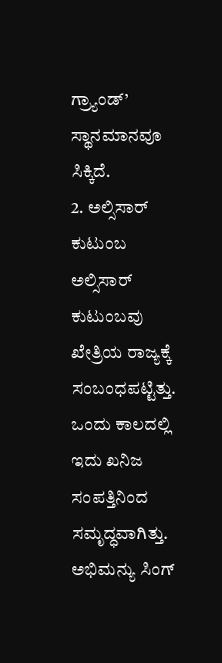ಗ್ರ್ಯಾಂಡ್’ ಸ್ಥಾನಮಾನವೂ ಸಿಕ್ಕಿದೆ.
2. ಅಲ್ಸಿಸಾರ್ ಕುಟುಂಬ
ಅಲ್ಸಿಸಾರ್ ಕುಟುಂಬವು ಖೇತ್ರಿಯ ರಾಜ್ಯಕ್ಕೆ ಸಂಬಂಧಪಟ್ಟಿತ್ತು. ಒಂದು ಕಾಲದಲ್ಲಿ ಇದು ಖನಿಜ ಸಂಪತ್ತಿನಿಂದ ಸಮೃದ್ಧವಾಗಿತ್ತು. ಅಭಿಮನ್ಯು ಸಿಂಗ್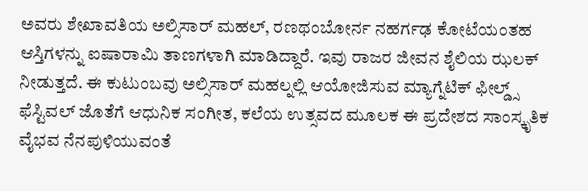ಅವರು ಶೇಖಾವತಿಯ ಅಲ್ಸಿಸಾರ್ ಮಹಲ್, ರಣಥಂಬೋರ್ನ ನಹರ್ಗಢ ಕೋಟೆಯಂತಹ ಆಸ್ತಿಗಳನ್ನು ಐಷಾರಾಮಿ ತಾಣಗಳಾಗಿ ಮಾಡಿದ್ದಾರೆ. ಇವು ರಾಜರ ಜೀವನ ಶೈಲಿಯ ಝಲಕ್ ನೀಡುತ್ತದೆ. ಈ ಕುಟುಂಬವು ಅಲ್ಸಿಸಾರ್ ಮಹಲ್ನಲ್ಲಿ ಆಯೋಜಿಸುವ ಮ್ಯಾಗ್ನೆಟಿಕ್ ಫೀಲ್ಡ್ಸ್ ಫೆಸ್ಟಿವಲ್ ಜೊತೆಗೆ ಆಧುನಿಕ ಸಂಗೀತ, ಕಲೆಯ ಉತ್ಸವದ ಮೂಲಕ ಈ ಪ್ರದೇಶದ ಸಾಂಸ್ಕೃತಿಕ ವೈಭವ ನೆನಪುಳಿಯುವಂತೆ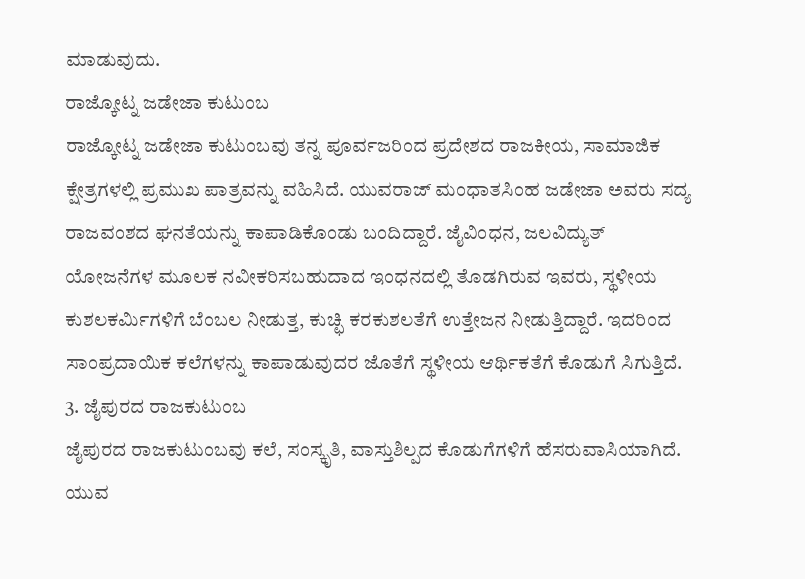ಮಾಡುವುದು.
ರಾಜ್ಕೋಟ್ನ ಜಡೇಜಾ ಕುಟುಂಬ
ರಾಜ್ಕೋಟ್ನ ಜಡೇಜಾ ಕುಟುಂಬವು ತನ್ನ ಪೂರ್ವಜರಿಂದ ಪ್ರದೇಶದ ರಾಜಕೀಯ, ಸಾಮಾಜಿಕ ಕ್ಷೇತ್ರಗಳಲ್ಲಿ ಪ್ರಮುಖ ಪಾತ್ರವನ್ನು ವಹಿಸಿದೆ. ಯುವರಾಜ್ ಮಂಧಾತಸಿಂಹ ಜಡೇಜಾ ಅವರು ಸದ್ಯ ರಾಜವಂಶದ ಘನತೆಯನ್ನು ಕಾಪಾಡಿಕೊಂಡು ಬಂದಿದ್ದಾರೆ. ಜೈವಿಂಧನ, ಜಲವಿದ್ಯುತ್ ಯೋಜನೆಗಳ ಮೂಲಕ ನವೀಕರಿಸಬಹುದಾದ ಇಂಧನದಲ್ಲಿ ತೊಡಗಿರುವ ಇವರು, ಸ್ಥಳೀಯ ಕುಶಲಕರ್ಮಿಗಳಿಗೆ ಬೆಂಬಲ ನೀಡುತ್ತ, ಕುಚ್ಛಿ ಕರಕುಶಲತೆಗೆ ಉತ್ತೇಜನ ನೀಡುತ್ತಿದ್ದಾರೆ. ಇದರಿಂದ ಸಾಂಪ್ರದಾಯಿಕ ಕಲೆಗಳನ್ನು ಕಾಪಾಡುವುದರ ಜೊತೆಗೆ ಸ್ಥಳೀಯ ಆರ್ಥಿಕತೆಗೆ ಕೊಡುಗೆ ಸಿಗುತ್ತಿದೆ.
3. ಜೈಪುರದ ರಾಜಕುಟುಂಬ
ಜೈಪುರದ ರಾಜಕುಟುಂಬವು ಕಲೆ, ಸಂಸ್ಕೃತಿ, ವಾಸ್ತುಶಿಲ್ಪದ ಕೊಡುಗೆಗಳಿಗೆ ಹೆಸರುವಾಸಿಯಾಗಿದೆ. ಯುವ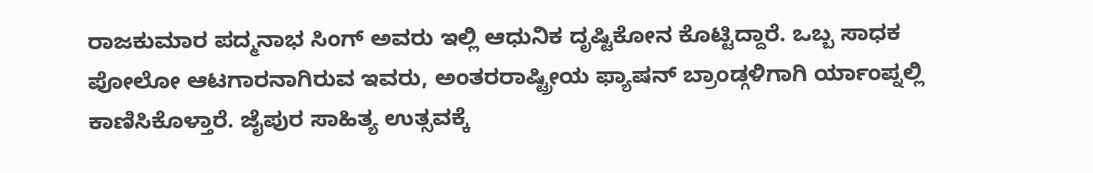ರಾಜಕುಮಾರ ಪದ್ಮನಾಭ ಸಿಂಗ್ ಅವರು ಇಲ್ಲಿ ಆಧುನಿಕ ದೃಷ್ಟಿಕೋನ ಕೊಟ್ಟಿದ್ದಾರೆ. ಒಬ್ಬ ಸಾಧಕ ಪೋಲೋ ಆಟಗಾರನಾಗಿರುವ ಇವರು, ಅಂತರರಾಷ್ಟ್ರೀಯ ಫ್ಯಾಷನ್ ಬ್ರಾಂಡ್ಗಳಿಗಾಗಿ ರ್ಯಾಂಪ್ನಲ್ಲಿ ಕಾಣಿಸಿಕೊಳ್ತಾರೆ. ಜೈಪುರ ಸಾಹಿತ್ಯ ಉತ್ಸವಕ್ಕೆ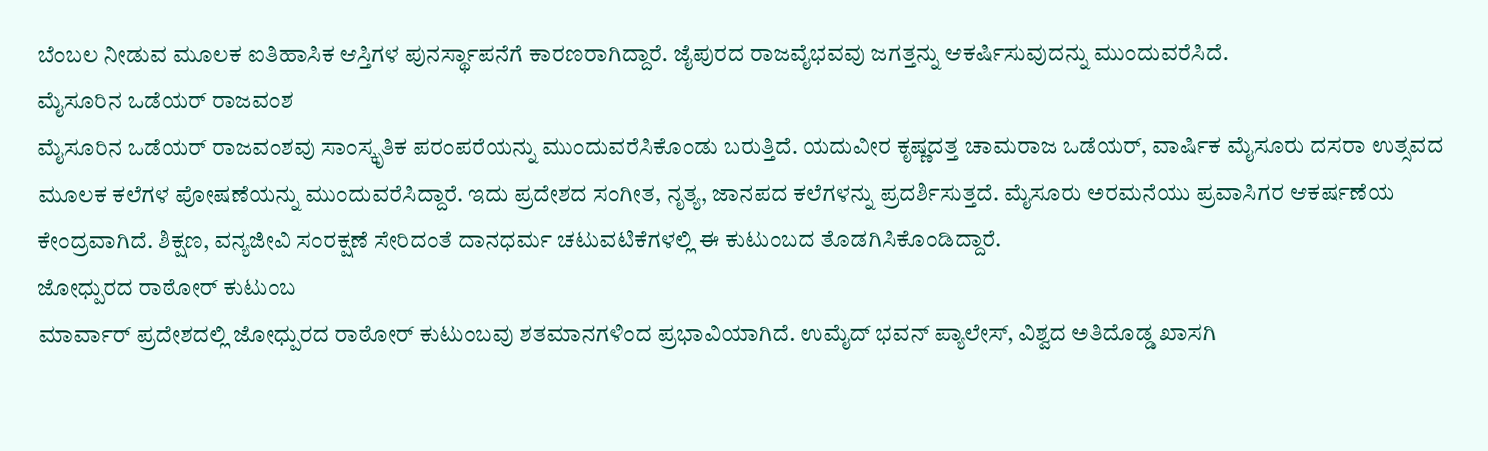ಬೆಂಬಲ ನೀಡುವ ಮೂಲಕ ಐತಿಹಾಸಿಕ ಆಸ್ತಿಗಳ ಪುನರ್ಸ್ಥಾಪನೆಗೆ ಕಾರಣರಾಗಿದ್ದಾರೆ. ಜೈಪುರದ ರಾಜವೈಭವವು ಜಗತ್ತನ್ನು ಆಕರ್ಷಿಸುವುದನ್ನು ಮುಂದುವರೆಸಿದೆ.
ಮೈಸೂರಿನ ಒಡೆಯರ್ ರಾಜವಂಶ
ಮೈಸೂರಿನ ಒಡೆಯರ್ ರಾಜವಂಶವು ಸಾಂಸ್ಕೃತಿಕ ಪರಂಪರೆಯನ್ನು ಮುಂದುವರೆಸಿಕೊಂಡು ಬರುತ್ತಿದೆ. ಯದುವೀರ ಕೃಷ್ಣದತ್ತ ಚಾಮರಾಜ ಒಡೆಯರ್, ವಾರ್ಷಿಕ ಮೈಸೂರು ದಸರಾ ಉತ್ಸವದ ಮೂಲಕ ಕಲೆಗಳ ಪೋಷಣೆಯನ್ನು ಮುಂದುವರೆಸಿದ್ದಾರೆ. ಇದು ಪ್ರದೇಶದ ಸಂಗೀತ, ನೃತ್ಯ, ಜಾನಪದ ಕಲೆಗಳನ್ನು ಪ್ರದರ್ಶಿಸುತ್ತದೆ. ಮೈಸೂರು ಅರಮನೆಯು ಪ್ರವಾಸಿಗರ ಆಕರ್ಷಣೆಯ ಕೇಂದ್ರವಾಗಿದೆ. ಶಿಕ್ಷಣ, ವನ್ಯಜೀವಿ ಸಂರಕ್ಷಣೆ ಸೇರಿದಂತೆ ದಾನಧರ್ಮ ಚಟುವಟಿಕೆಗಳಲ್ಲಿ ಈ ಕುಟುಂಬದ ತೊಡಗಿಸಿಕೊಂಡಿದ್ದಾರೆ.
ಜೋಧ್ಪುರದ ರಾಠೋರ್ ಕುಟುಂಬ
ಮಾರ್ವಾರ್ ಪ್ರದೇಶದಲ್ಲಿ ಜೋಧ್ಪುರದ ರಾಠೋರ್ ಕುಟುಂಬವು ಶತಮಾನಗಳಿಂದ ಪ್ರಭಾವಿಯಾಗಿದೆ. ಉಮೈದ್ ಭವನ್ ಪ್ಯಾಲೇಸ್, ವಿಶ್ವದ ಅತಿದೊಡ್ಡ ಖಾಸಗಿ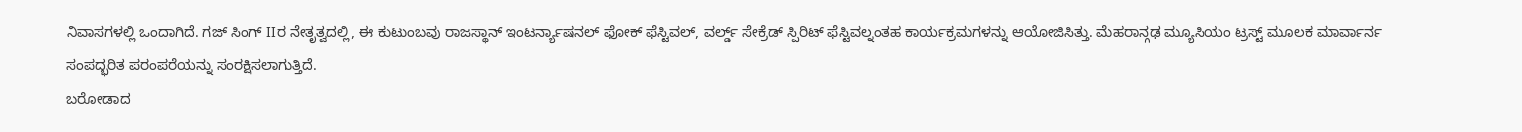ನಿವಾಸಗಳಲ್ಲಿ ಒಂದಾಗಿದೆ. ಗಜ್ ಸಿಂಗ್ IIರ ನೇತೃತ್ವದಲ್ಲಿ, ಈ ಕುಟುಂಬವು ರಾಜಸ್ಥಾನ್ ಇಂಟರ್ನ್ಯಾಷನಲ್ ಫೋಕ್ ಫೆಸ್ಟಿವಲ್, ವರ್ಲ್ಡ್ ಸೇಕ್ರೆಡ್ ಸ್ಪಿರಿಟ್ ಫೆಸ್ಟಿವಲ್ನಂತಹ ಕಾರ್ಯಕ್ರಮಗಳನ್ನು ಆಯೋಜಿಸಿತ್ತು. ಮೆಹರಾನ್ಗಢ ಮ್ಯೂಸಿಯಂ ಟ್ರಸ್ಟ್ ಮೂಲಕ ಮಾರ್ವಾರ್ನ ಸಂಪದ್ಭರಿತ ಪರಂಪರೆಯನ್ನು ಸಂರಕ್ಷಿಸಲಾಗುತ್ತಿದೆ.
ಬರೋಡಾದ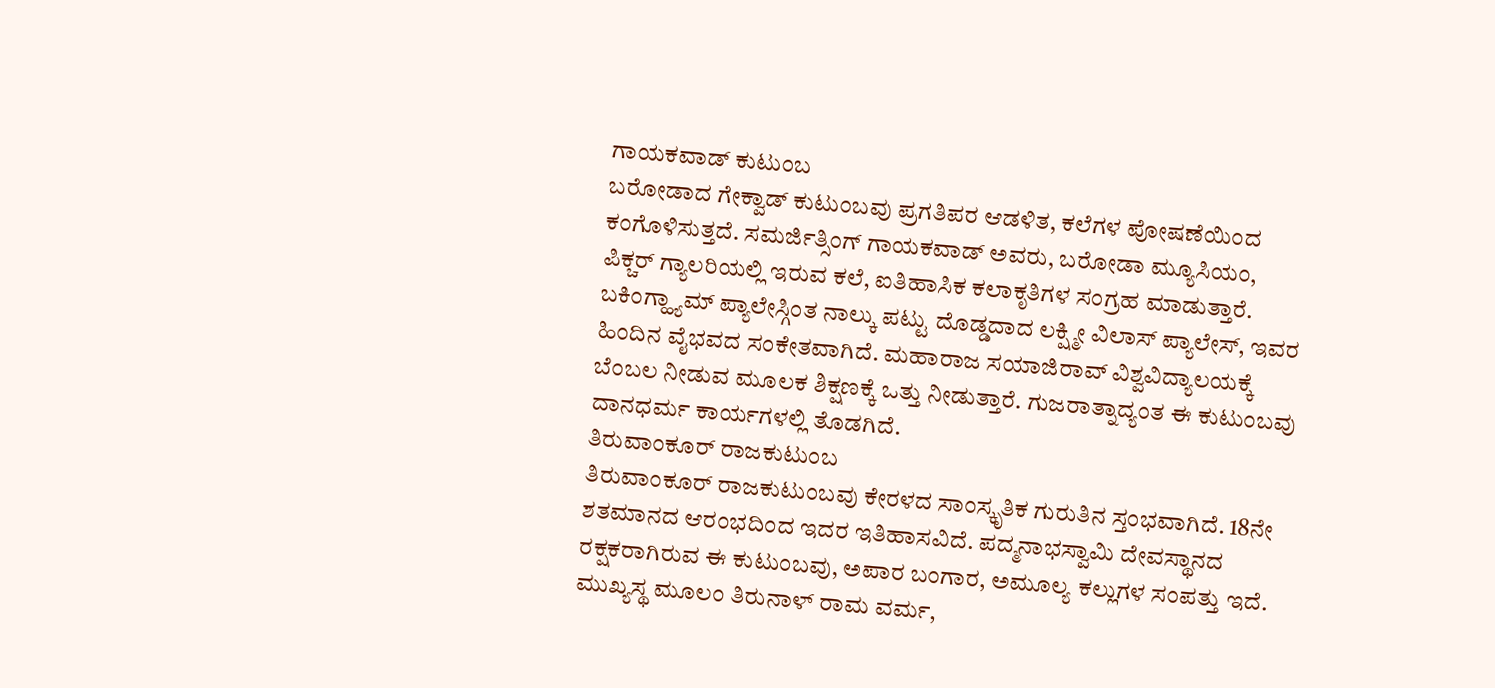ಗಾಯಕವಾಡ್ ಕುಟುಂಬ
ಬರೋಡಾದ ಗೇಕ್ವಾಡ್ ಕುಟುಂಬವು ಪ್ರಗತಿಪರ ಆಡಳಿತ, ಕಲೆಗಳ ಪೋಷಣೆಯಿಂದ ಕಂಗೊಳಿಸುತ್ತದೆ. ಸಮರ್ಜಿತ್ಸಿಂಗ್ ಗಾಯಕವಾಡ್ ಅವರು, ಬರೋಡಾ ಮ್ಯೂಸಿಯಂ, ಪಿಕ್ಚರ್ ಗ್ಯಾಲರಿಯಲ್ಲಿ ಇರುವ ಕಲೆ, ಐತಿಹಾಸಿಕ ಕಲಾಕೃತಿಗಳ ಸಂಗ್ರಹ ಮಾಡುತ್ತಾರೆ. ಬಕಿಂಗ್ಹ್ಯಾಮ್ ಪ್ಯಾಲೇಸ್ಗಿಂತ ನಾಲ್ಕು ಪಟ್ಟು ದೊಡ್ಡದಾದ ಲಕ್ಷ್ಮೀ ವಿಲಾಸ್ ಪ್ಯಾಲೇಸ್, ಇವರ ಹಿಂದಿನ ವೈಭವದ ಸಂಕೇತವಾಗಿದೆ. ಮಹಾರಾಜ ಸಯಾಜಿರಾವ್ ವಿಶ್ವವಿದ್ಯಾಲಯಕ್ಕೆ ಬೆಂಬಲ ನೀಡುವ ಮೂಲಕ ಶಿಕ್ಷಣಕ್ಕೆ ಒತ್ತು ನೀಡುತ್ತಾರೆ. ಗುಜರಾತ್ನಾದ್ಯಂತ ಈ ಕುಟುಂಬವು ದಾನಧರ್ಮ ಕಾರ್ಯಗಳಲ್ಲಿ ತೊಡಗಿದೆ.
ತಿರುವಾಂಕೂರ್ ರಾಜಕುಟುಂಬ
ತಿರುವಾಂಕೂರ್ ರಾಜಕುಟುಂಬವು ಕೇರಳದ ಸಾಂಸ್ಕೃತಿಕ ಗುರುತಿನ ಸ್ತಂಭವಾಗಿದೆ. 18ನೇ ಶತಮಾನದ ಆರಂಭದಿಂದ ಇದರ ಇತಿಹಾಸವಿದೆ. ಪದ್ಮನಾಭಸ್ವಾಮಿ ದೇವಸ್ಥಾನದ ರಕ್ಷಕರಾಗಿರುವ ಈ ಕುಟುಂಬವು, ಅಪಾರ ಬಂಗಾರ, ಅಮೂಲ್ಯ ಕಲ್ಲುಗಳ ಸಂಪತ್ತು ಇದೆ. ಮುಖ್ಯಸ್ಥ ಮೂಲಂ ತಿರುನಾಳ್ ರಾಮ ವರ್ಮ,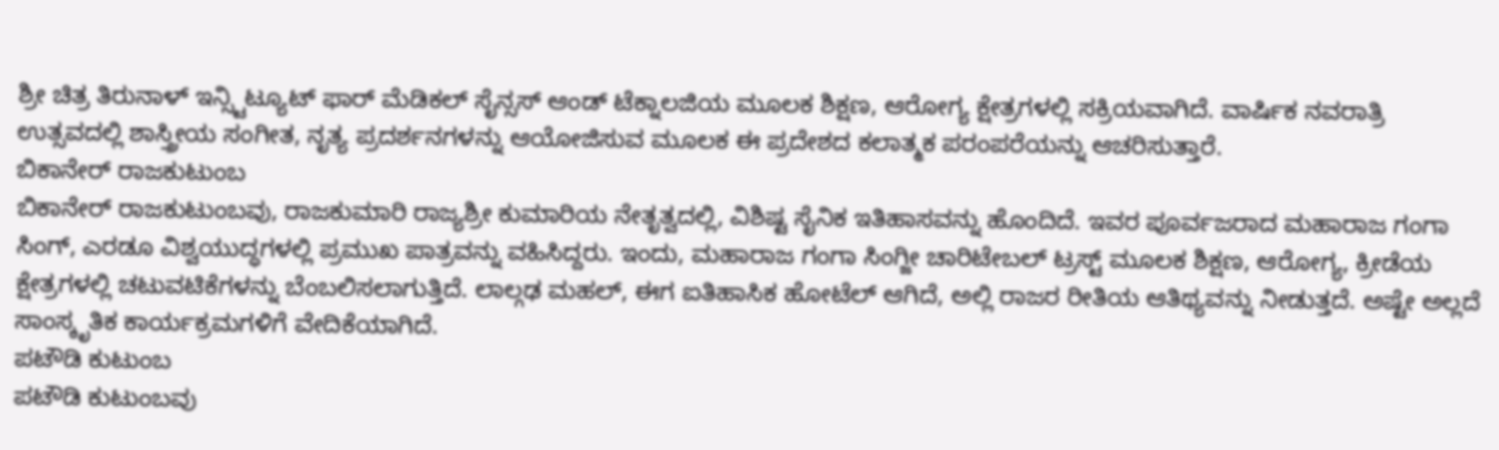ಶ್ರೀ ಚಿತ್ರ ತಿರುನಾಳ್ ಇನ್ಸ್ಟಿಟ್ಯೂಟ್ ಫಾರ್ ಮೆಡಿಕಲ್ ಸೈನ್ಸಸ್ ಆಂಡ್ ಟೆಕ್ನಾಲಜಿಯ ಮೂಲಕ ಶಿಕ್ಷಣ, ಆರೋಗ್ಯ ಕ್ಷೇತ್ರಗಳಲ್ಲಿ ಸಕ್ರಿಯವಾಗಿದೆ. ವಾರ್ಷಿಕ ನವರಾತ್ರಿ ಉತ್ಸವದಲ್ಲಿ ಶಾಸ್ತ್ರೀಯ ಸಂಗೀತ, ನೃತ್ಯ ಪ್ರದರ್ಶನಗಳನ್ನು ಆಯೋಜಿಸುವ ಮೂಲಕ ಈ ಪ್ರದೇಶದ ಕಲಾತ್ಮಕ ಪರಂಪರೆಯನ್ನು ಆಚರಿಸುತ್ತಾರೆ.
ಬಿಕಾನೇರ್ ರಾಜಕುಟುಂಬ
ಬಿಕಾನೇರ್ ರಾಜಕುಟುಂಬವು, ರಾಜಕುಮಾರಿ ರಾಜ್ಯಶ್ರೀ ಕುಮಾರಿಯ ನೇತೃತ್ವದಲ್ಲಿ, ವಿಶಿಷ್ಟ ಸೈನಿಕ ಇತಿಹಾಸವನ್ನು ಹೊಂದಿದೆ. ಇವರ ಪೂರ್ವಜರಾದ ಮಹಾರಾಜ ಗಂಗಾ ಸಿಂಗ್, ಎರಡೂ ವಿಶ್ವಯುದ್ಧಗಳಲ್ಲಿ ಪ್ರಮುಖ ಪಾತ್ರವನ್ನು ವಹಿಸಿದ್ದರು. ಇಂದು, ಮಹಾರಾಜ ಗಂಗಾ ಸಿಂಗ್ಜೀ ಚಾರಿಟೇಬಲ್ ಟ್ರಸ್ಟ್ ಮೂಲಕ ಶಿಕ್ಷಣ, ಆರೋಗ್ಯ, ಕ್ರೀಡೆಯ ಕ್ಷೇತ್ರಗಳಲ್ಲಿ ಚಟುವಟಿಕೆಗಳನ್ನು ಬೆಂಬಲಿಸಲಾಗುತ್ತಿದೆ. ಲಾಲ್ಗಢ ಮಹಲ್, ಈಗ ಐತಿಹಾಸಿಕ ಹೋಟೆಲ್ ಆಗಿದೆ, ಅಲ್ಲಿ ರಾಜರ ರೀತಿಯ ಆತಿಥ್ಯವನ್ನು ನೀಡುತ್ತದೆ. ಅಷ್ಟೇ ಅಲ್ಲದೆ ಸಾಂಸ್ಕೃತಿಕ ಕಾರ್ಯಕ್ರಮಗಳಿಗೆ ವೇದಿಕೆಯಾಗಿದೆ.
ಪಟೌಡಿ ಕುಟುಂಬ
ಪಟೌಡಿ ಕುಟುಂಬವು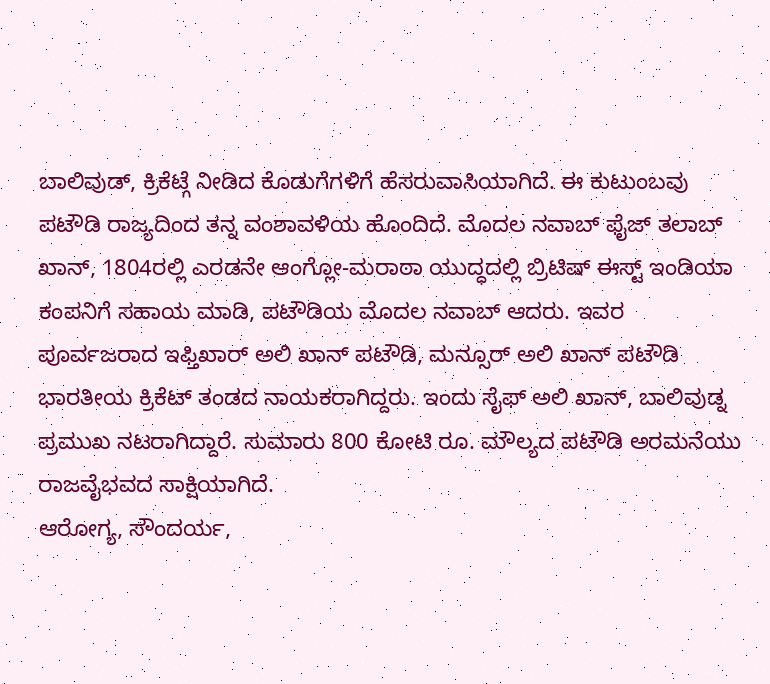ಬಾಲಿವುಡ್, ಕ್ರಿಕೆಟ್ಗೆ ನೀಡಿದ ಕೊಡುಗೆಗಳಿಗೆ ಹೆಸರುವಾಸಿಯಾಗಿದೆ. ಈ ಕುಟುಂಬವು ಪಟೌಡಿ ರಾಜ್ಯದಿಂದ ತನ್ನ ವಂಶಾವಳಿಯ ಹೊಂದಿದೆ. ಮೊದಲ ನವಾಬ್ ಫೈಜ್ ತಲಾಬ್ ಖಾನ್, 1804ರಲ್ಲಿ ಎರಡನೇ ಆಂಗ್ಲೋ-ಮರಾಠಾ ಯುದ್ಧದಲ್ಲಿ ಬ್ರಿಟಿಷ್ ಈಸ್ಟ್ ಇಂಡಿಯಾ ಕಂಪನಿಗೆ ಸಹಾಯ ಮಾಡಿ, ಪಟೌಡಿಯ ಮೊದಲ ನವಾಬ್ ಆದರು. ಇವರ ಪೂರ್ವಜರಾದ ಇಫ್ತಿಖಾರ್ ಅಲಿ ಖಾನ್ ಪಟೌಡಿ, ಮನ್ಸೂರ್ ಅಲಿ ಖಾನ್ ಪಟೌಡಿ ಭಾರತೀಯ ಕ್ರಿಕೆಟ್ ತಂಡದ ನಾಯಕರಾಗಿದ್ದರು. ಇಂದು ಸೈಫ್ ಅಲಿ ಖಾನ್, ಬಾಲಿವುಡ್ನ ಪ್ರಮುಖ ನಟರಾಗಿದ್ದಾರೆ. ಸುಮಾರು 800 ಕೋಟಿ ರೂ. ಮೌಲ್ಯದ ಪಟೌಡಿ ಅರಮನೆಯು ರಾಜವೈಭವದ ಸಾಕ್ಷಿಯಾಗಿದೆ.
ಆರೋಗ್ಯ, ಸೌಂದರ್ಯ,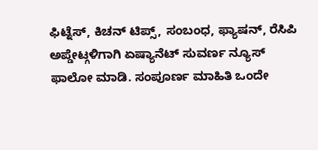ಫಿಟ್ನೆಸ್, ಕಿಚನ್ ಟಿಪ್ಸ್, ಸಂಬಂಧ, ಫ್ಯಾಷನ್, ರೆಸಿಪಿ ಅಪ್ಡೇಟ್ಗಳಿಗಾಗಿ ಏಷ್ಯಾನೆಟ್ ಸುವರ್ಣ ನ್ಯೂಸ್ ಫಾಲೋ ಮಾಡಿ. ಸಂಪೂರ್ಣ ಮಾಹಿತಿ ಒಂದೇ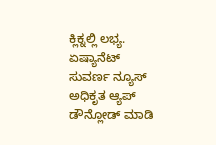ಕ್ಲಿಕ್ನಲ್ಲಿ ಲಭ್ಯ. ಏಷ್ಯಾನೆಟ್ ಸುವರ್ಣ ನ್ಯೂಸ್ ಅಧಿಕೃತ ಆ್ಯಪ್ ಡೌನ್ಲೋಡ್ ಮಾಡಿ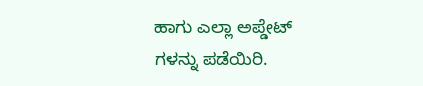ಹಾಗು ಎಲ್ಲಾ ಅಪ್ಡೇಟ್ ಗಳನ್ನು ಪಡೆಯಿರಿ.